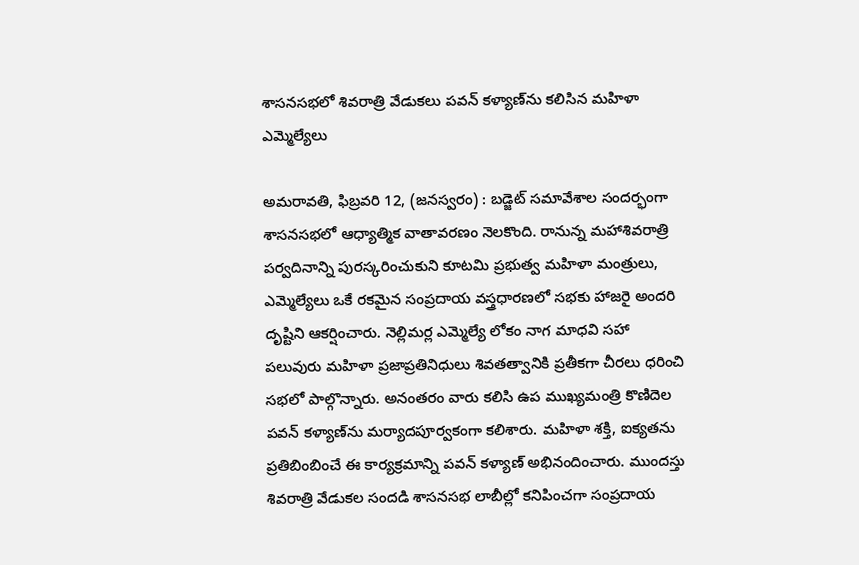శాసనసభలో శివరాత్రి వేడుకలు పవన్ కళ్యాణ్‌ను కలిసిన మహిళా ఎమ్మెల్యేలు

అమరావతి, ఫిబ్రవరి 12, (జనస్వరం) : బడ్జెట్ సమావేశాల సందర్భంగా శాసనసభలో ఆధ్యాత్మిక వాతావరణం నెలకొంది. రానున్న మహాశివరాత్రి పర్వదినాన్ని పురస్కరించుకుని కూటమి ప్రభుత్వ మహిళా మంత్రులు, ఎమ్మెల్యేలు ఒకే రకమైన సంప్రదాయ వస్త్రధారణలో సభకు హాజరై అందరి దృష్టిని ఆకర్షించారు. నెల్లిమర్ల ఎమ్మెల్యే లోకం నాగ మాధవి సహా పలువురు మహిళా ప్రజాప్రతినిధులు శివతత్వానికి ప్రతీకగా చీరలు ధరించి సభలో పాల్గొన్నారు. అనంతరం వారు కలిసి ఉప ముఖ్యమంత్రి కొణిదెల పవన్ కళ్యాణ్‌ను మర్యాదపూర్వకంగా కలిశారు. మహిళా శక్తి, ఐక్యతను ప్రతిబింబించే ఈ కార్యక్రమాన్ని పవన్ కళ్యాణ్ అభినందించారు. ముందస్తు శివరాత్రి వేడుకల సందడి శాసనసభ లాబీల్లో కనిపించగా సంప్రదాయ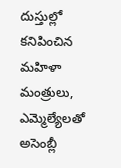దుస్తుల్లో కనిపించిన మహిళా మంత్రులు, ఎమ్మెల్యేలతో అసెంబ్లీ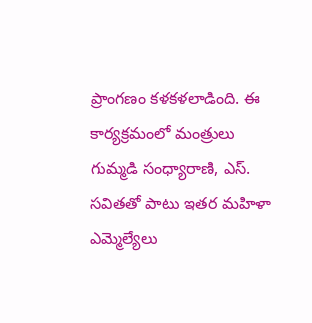ప్రాంగణం కళకళలాడింది. ఈ కార్యక్రమంలో మంత్రులు గుమ్మడి సంధ్యారాణి, ఎస్. సవితతో పాటు ఇతర మహిళా ఎమ్మెల్యేలు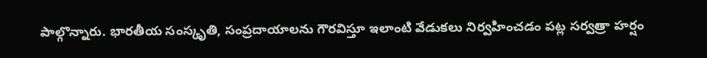పాల్గొన్నారు. భారతీయ సంస్కృతి, సంప్రదాయాలను గౌరవిస్తూ ఇలాంటి వేడుకలు నిర్వహించడం పట్ల సర్వత్రా హర్షం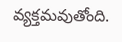వ్యక్తమవుతోంది.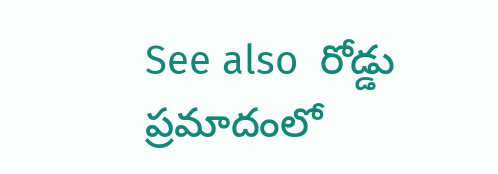See also  రోడ్డు ప్రమాదంలో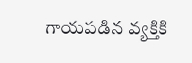గాయపడిన వ్యక్తికి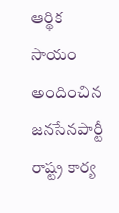ఆర్థిక సాయం అందించిన జనసేనపార్టీ రాష్ట్ర కార్య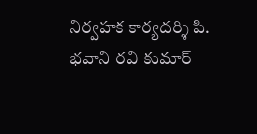నిర్వహక కార్యదర్శి పి. భవాని రవి కుమార్